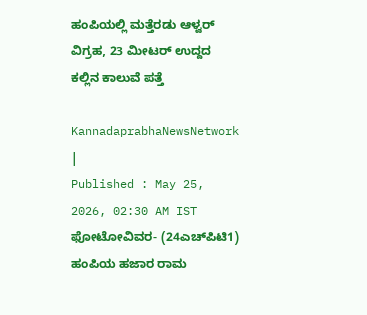ಹಂಪಿಯಲ್ಲಿ ಮತ್ತೆರಡು ಆಳ್ವರ್‌ ವಿಗ್ರಹ, 23 ಮೀಟರ್‌ ಉದ್ದದ ಕಲ್ಲಿನ ಕಾಲುವೆ ಪತ್ತೆ

KannadaprabhaNewsNetwork |
Published : May 25, 2026, 02:30 AM IST
ಫೋಟೋವಿವರ- (24ಎಚ್‌ಪಿಟಿ1)  ಹಂಪಿಯ ಹಜಾರ ರಾಮ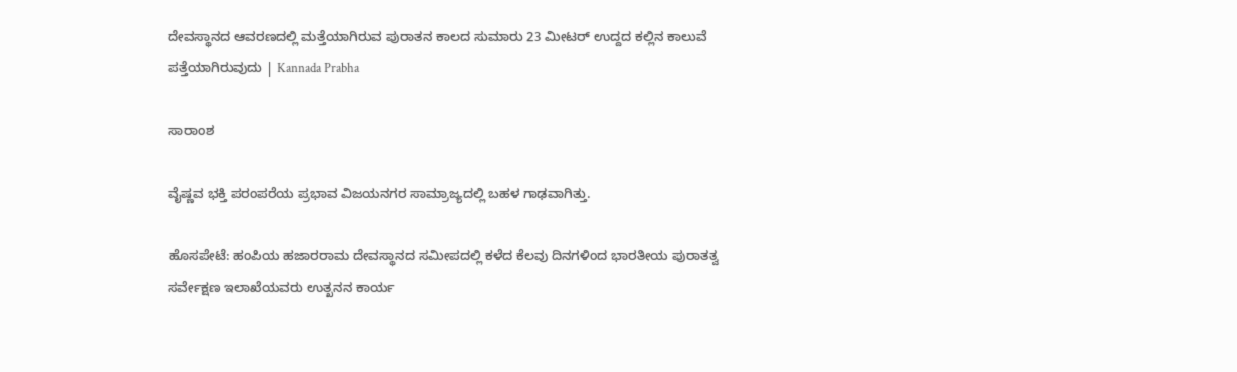ದೇವಸ್ಥಾನದ ಆವರಣದಲ್ಲಿ ಮತ್ತೆಯಾಗಿರುವ ಪುರಾತನ ಕಾಲದ ಸುಮಾರು 23 ಮೀಟರ್ ಉದ್ದದ ಕಲ್ಲಿನ ಕಾಲುವೆ ಪತ್ತೆಯಾಗಿರುವುದು | Kannada Prabha

ಸಾರಾಂಶ

ವೈಷ್ಣವ ಭಕ್ತಿ ಪರಂಪರೆಯ ಪ್ರಭಾವ ವಿಜಯನಗರ ಸಾಮ್ರಾಜ್ಯದಲ್ಲಿ ಬಹಳ ಗಾಢವಾಗಿತ್ತು.

ಹೊಸಪೇಟೆ: ಹಂಪಿಯ ಹಜಾರರಾಮ ದೇವಸ್ಥಾನದ ಸಮೀಪದಲ್ಲಿ ಕಳೆದ ಕೆಲವು ದಿನಗಳಿಂದ ಭಾರತೀಯ ಪುರಾತತ್ವ ಸರ್ವೇಕ್ಷಣ ಇಲಾಖೆಯವರು ಉತ್ಖನನ ಕಾರ್ಯ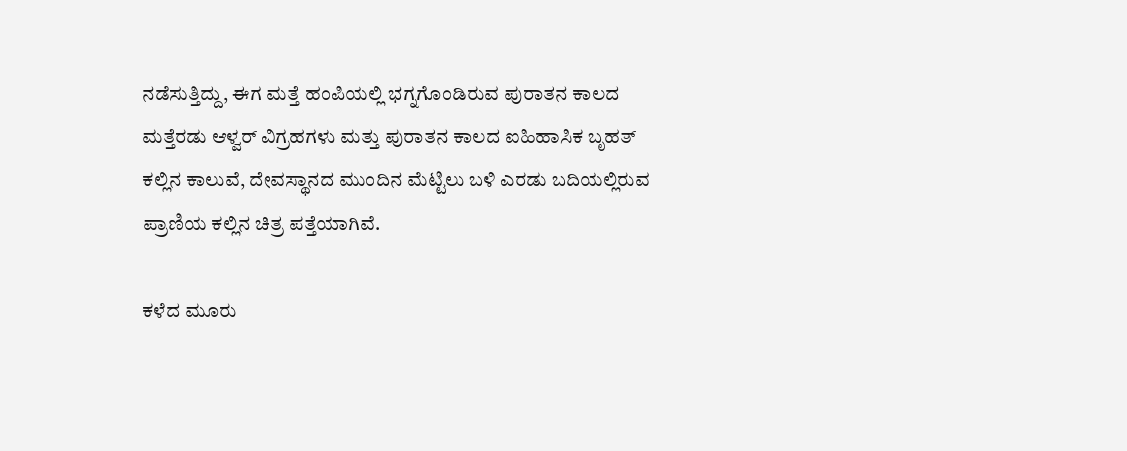ನಡೆಸುತ್ತಿದ್ದು, ಈಗ ಮತ್ತೆ ಹಂಪಿಯಲ್ಲಿ ಭಗ್ನಗೊಂಡಿರುವ ಪುರಾತನ ಕಾಲದ ಮತ್ತೆರಡು ಆಳ್ವರ್‌ ವಿಗ್ರಹಗಳು ಮತ್ತು ಪುರಾತನ ಕಾಲದ ಐಹಿಹಾಸಿಕ ಬೃಹತ್‌ ಕಲ್ಲಿನ ಕಾಲುವೆ, ದೇವಸ್ಥಾನದ ಮುಂದಿನ ಮೆಟ್ಟಿಲು ಬಳಿ ಎರಡು ಬದಿಯಲ್ಲಿರುವ ಪ್ರಾಣಿಯ ಕಲ್ಲಿನ ಚಿತ್ರ ಪತ್ತೆಯಾಗಿವೆ.

ಕಳೆದ ಮೂರು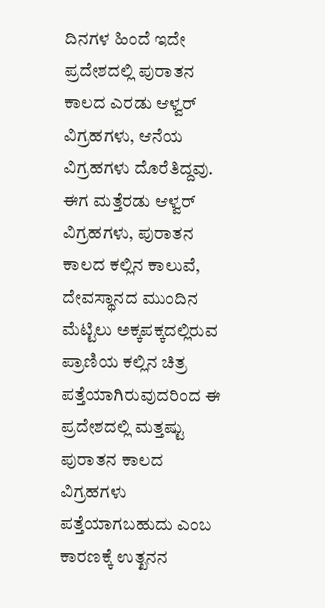ದಿನಗಳ ಹಿಂದೆ ಇದೇ ಪ್ರದೇಶದಲ್ಲಿ ಪುರಾತನ ಕಾಲದ ಎರಡು ಆಳ್ವರ್‌ ವಿಗ್ರಹಗಳು, ಆನೆಯ ವಿಗ್ರಹಗಳು ದೊರೆತಿದ್ದವು. ಈಗ ಮತ್ತೆರಡು ಆಳ್ವರ್‌ ವಿಗ್ರಹಗಳು, ಪುರಾತನ ಕಾಲದ ಕಲ್ಲಿನ ಕಾಲುವೆ, ದೇವಸ್ಥಾನದ ಮುಂದಿನ ಮೆಟ್ಟಿಲು ಅಕ್ಕಪಕ್ಕದಲ್ಲಿರುವ ಪ್ರಾಣಿಯ ಕಲ್ಲಿನ ಚಿತ್ರ ಪತ್ತೆಯಾಗಿರುವುದರಿಂದ ಈ ಪ್ರದೇಶದಲ್ಲಿ ಮತ್ತಷ್ಟು ಪುರಾತನ ಕಾಲದ ವಿಗ್ರಹಗಳು ಪತ್ತೆಯಾಗಬಹುದು ಎಂಬ ಕಾರಣಕ್ಕೆ ಉತ್ಖನನ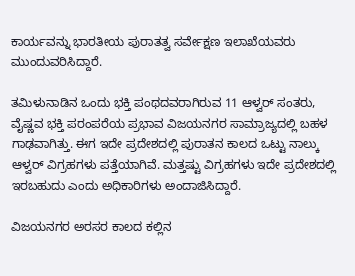ಕಾರ್ಯವನ್ನು ಭಾರತೀಯ ಪುರಾತತ್ವ ಸರ್ವೇಕ್ಷಣ ಇಲಾಖೆಯವರು ಮುಂದುವರಿಸಿದ್ದಾರೆ.

ತಮಿಳುನಾಡಿನ ಒಂದು ಭಕ್ತಿ ಪಂಥದವರಾಗಿರುವ 11 ಆಳ್ವರ್‌ ಸಂತರು, ವೈಷ್ಣವ ಭಕ್ತಿ ಪರಂಪರೆಯ ಪ್ರಭಾವ ವಿಜಯನಗರ ಸಾಮ್ರಾಜ್ಯದಲ್ಲಿ ಬಹಳ ಗಾಢವಾಗಿತ್ತು. ಈಗ ಇದೇ ಪ್ರದೇಶದಲ್ಲಿ ಪುರಾತನ ಕಾಲದ ಒಟ್ಟು ನಾಲ್ಕು ಆಳ್ವರ್‌ ವಿಗ್ರಹಗಳು ಪತ್ತೆಯಾಗಿವೆ. ಮತ್ತಷ್ಟು ವಿಗ್ರಹಗಳು ಇದೇ ಪ್ರದೇಶದಲ್ಲಿ ಇರಬಹುದು ಎಂದು ಅಧಿಕಾರಿಗಳು ಅಂದಾಜಿಸಿದ್ದಾರೆ.

ವಿಜಯನಗರ ಅರಸರ ಕಾಲದ ಕಲ್ಲಿನ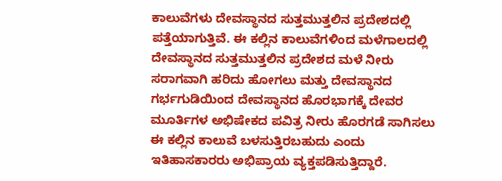ಕಾಲುವೆಗಳು ದೇವಸ್ಥಾನದ ಸುತ್ತಮುತ್ತಲಿನ ಪ್ರದೇಶದಲ್ಲಿ ಪತ್ತೆಯಾಗುತ್ತಿವೆ. ಈ ಕಲ್ಲಿನ ಕಾಲುವೆಗಳಿಂದ ಮಳೆಗಾಲದಲ್ಲಿ ದೇವಸ್ಥಾನದ ಸುತ್ತಮುತ್ತಲಿನ ಪ್ರದೇಶದ ಮಳೆ ನೀರು ಸರಾಗವಾಗಿ ಹರಿದು ಹೋಗಲು ಮತ್ತು ದೇವಸ್ಥಾನದ ಗರ್ಭಗುಡಿಯಿಂದ ದೇವಸ್ಥಾನದ ಹೊರಭಾಗಕ್ಕೆ ದೇವರ ಮೂರ್ತಿಗಳ ಅಭಿಷೇಕದ ಪವಿತ್ರ ನೀರು ಹೊರಗಡೆ ಸಾಗಿಸಲು ಈ ಕಲ್ಲಿನ ಕಾಲುವೆ ಬಳಸುತ್ತಿರಬಹುದು ಎಂದು ಇತಿಹಾಸಕಾರರು ಅಭಿಪ್ರಾಯ ವ್ಯಕ್ತಪಡಿಸುತ್ತಿದ್ದಾರೆ.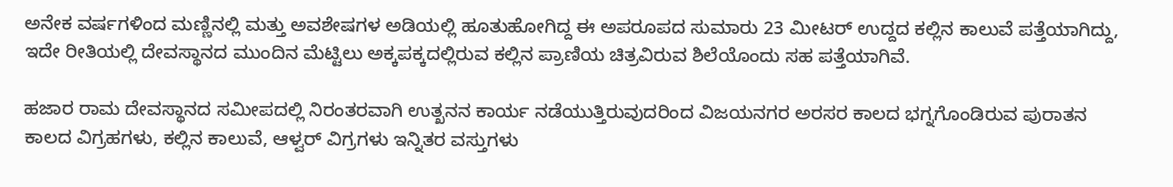ಅನೇಕ ವರ್ಷಗಳಿಂದ ಮಣ್ಣಿನಲ್ಲಿ ಮತ್ತು ಅವಶೇಷಗಳ ಅಡಿಯಲ್ಲಿ ಹೂತುಹೋಗಿದ್ದ ಈ ಅಪರೂಪದ ಸುಮಾರು 23 ಮೀಟರ್‌ ಉದ್ದದ ಕಲ್ಲಿನ ಕಾಲುವೆ ಪತ್ತೆಯಾಗಿದ್ದು, ಇದೇ ರೀತಿಯಲ್ಲಿ ದೇವಸ್ಥಾನದ ಮುಂದಿನ ಮೆಟ್ಟಿಲು ಅಕ್ಕಪಕ್ಕದಲ್ಲಿರುವ ಕಲ್ಲಿನ ಪ್ರಾಣಿಯ ಚಿತ್ರವಿರುವ ಶಿಲೆಯೊಂದು ಸಹ ಪತ್ತೆಯಾಗಿವೆ.

ಹಜಾರ ರಾಮ ದೇವಸ್ಥಾನದ ಸಮೀಪದಲ್ಲಿ ನಿರಂತರವಾಗಿ ಉತ್ಖನನ ಕಾರ್ಯ ನಡೆಯುತ್ತಿರುವುದರಿಂದ ವಿಜಯನಗರ ಅರಸರ ಕಾಲದ ಭಗ್ನಗೊಂಡಿರುವ ಪುರಾತನ ಕಾಲದ ವಿಗ್ರಹಗಳು, ಕಲ್ಲಿನ ಕಾಲುವೆ, ಆಳ್ವರ್‌ ವಿಗ್ರಗಳು ಇನ್ನಿತರ ವಸ್ತುಗಳು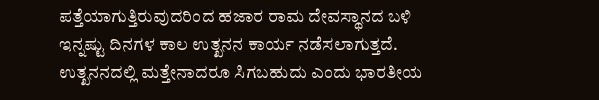ಪತ್ತೆಯಾಗುತ್ತಿರುವುದರಿಂದ ಹಜಾರ ರಾಮ ದೇವಸ್ಥಾನದ ಬಳಿ ಇನ್ನಷ್ಟು ದಿನಗಳ ಕಾಲ ಉತ್ಖನನ ಕಾರ್ಯ ನಡೆಸಲಾಗುತ್ತದೆ. ಉತ್ಖನನದಲ್ಲಿ ಮತ್ತೇನಾದರೂ ಸಿಗಬಹುದು ಎಂದು ಭಾರತೀಯ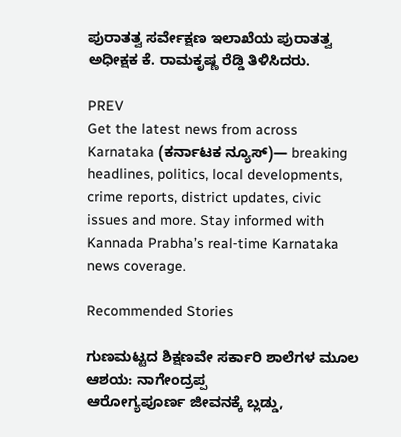ಪುರಾತತ್ವ ಸರ್ವೇಕ್ಷಣ ಇಲಾಖೆಯ ಪುರಾತತ್ವ ಅಧೀಕ್ಷಕ ಕೆ. ರಾಮಕೃಷ್ಣ ರೆಡ್ಡಿ ತಿಳಿಸಿದರು.

PREV
Get the latest news from across Karnataka (ಕರ್ನಾಟಕ ನ್ಯೂಸ್)— breaking headlines, politics, local developments, crime reports, district updates, civic issues and more. Stay informed with Kannada Prabha’s real‑time Karnataka news coverage.

Recommended Stories

ಗುಣಮಟ್ಟದ ಶಿಕ್ಷಣವೇ ಸರ್ಕಾರಿ ಶಾಲೆಗಳ ಮೂಲ ಆಶಯ: ನಾಗೇಂದ್ರಪ್ಪ
ಆರೋಗ್ಯಪೂರ್ಣ ಜೀವನಕ್ಕೆ ಬ್ಲಡ್ಡು,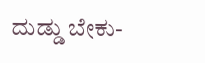ದುಡ್ಡು ಬೇಕು-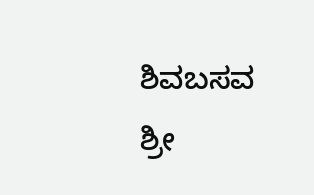ಶಿವಬಸವ ಶ್ರೀ